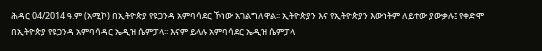ሕዳር 04/2014 ዓ.ም (አሚኮ) በኢትዮጵያ የዩጋንዳ አምባሳደር ኾነው አገልግለዋል፡፡ ኢትዮጵያን እና የኢትዮጵያን እውነትም ለይተው ያውቃሉ፤ የቀድሞ በኢትዮጵያ የዩጋንዳ አምባሳዳር ኤዲዝ ሴምፓላ፡፡ እናም ይላሉ አምባሳደር ኤዲዝ ሴምፓላ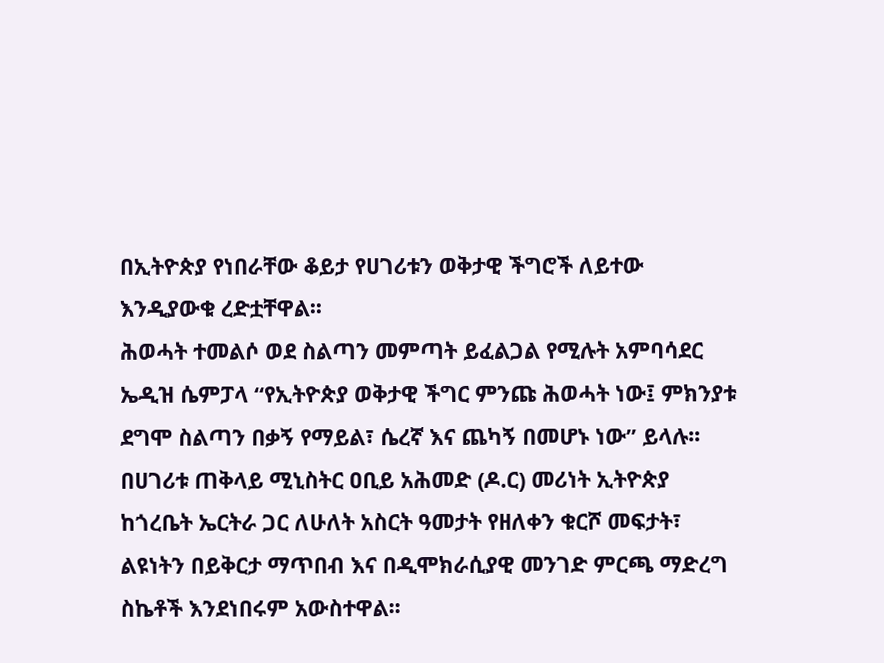በኢትዮጵያ የነበራቸው ቆይታ የሀገሪቱን ወቅታዊ ችግሮች ለይተው እንዲያውቁ ረድቷቸዋል፡፡
ሕወሓት ተመልሶ ወደ ስልጣን መምጣት ይፈልጋል የሚሉት አምባሳደር ኤዲዝ ሴምፓላ “የኢትዮጵያ ወቅታዊ ችግር ምንጩ ሕወሓት ነው፤ ምክንያቱ ደግሞ ስልጣን በቃኝ የማይል፣ ሴረኛ እና ጨካኝ በመሆኑ ነው” ይላሉ፡፡
በሀገሪቱ ጠቅላይ ሚኒስትር ዐቢይ አሕመድ (ዶ.ር) መሪነት ኢትዮጵያ ከጎረቤት ኤርትራ ጋር ለሁለት አስርት ዓመታት የዘለቀን ቁርሾ መፍታት፣ ልዩነትን በይቅርታ ማጥበብ እና በዲሞክራሲያዊ መንገድ ምርጫ ማድረግ ስኬቶች እንደነበሩም አውስተዋል፡፡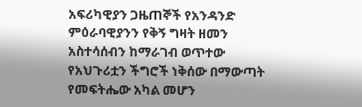አፍሪካዊያን ጋዜጠኞች የአንዳንድ ምዕራባዊያንን የቅኝ ግዛት ዘመን አስተሳሰብን ከማራገብ ወጥተው የአህጉሪቷን ችግሮች ነቅሰው በማውጣት የመፍትሔው አካል መሆን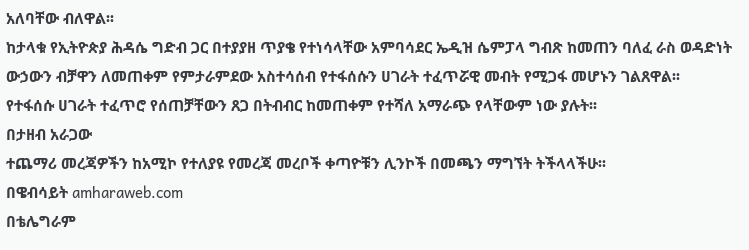አለባቸው ብለዋል፡፡
ከታላቁ የኢትዮጵያ ሕዳሴ ግድብ ጋር በተያያዘ ጥያቄ የተነሳላቸው አምባሳደር ኤዲዝ ሴምፓላ ግብጽ ከመጠን ባለፈ ራስ ወዳድነት ውኃውን ብቻዋን ለመጠቀም የምታራምደው አስተሳሰብ የተፋሰሱን ሀገራት ተፈጥሯዊ መብት የሚጋፋ መሆኑን ገልጸዋል፡፡
የተፋሰሱ ሀገራት ተፈጥሮ የሰጠቻቸውን ጸጋ በትብብር ከመጠቀም የተሻለ አማራጭ የላቸውም ነው ያሉት፡፡
በታዘብ አራጋው
ተጨማሪ መረጃዎችን ከአሚኮ የተለያዩ የመረጃ መረቦች ቀጣዮቹን ሊንኮች በመጫን ማግኘት ትችላላችሁ፡፡
በዌብሳይት amharaweb.com
በቴሌግራም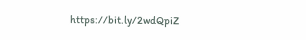https://bit.ly/2wdQpiZ